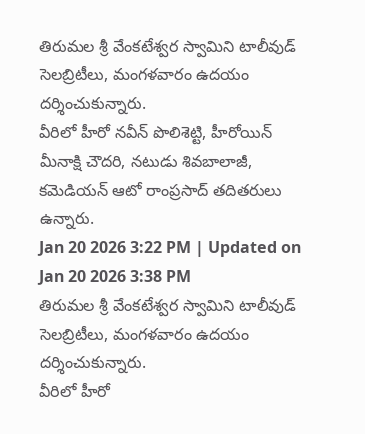తిరుమల శ్రీ వేంకటేశ్వర స్వామిని టాలీవుడ్ సెలబ్రిటీలు, మంగళవారం ఉదయం దర్శించుకున్నారు.
వీరిలో హీరో నవీన్ పొలిశెట్టి, హీరోయిన్ మీనాక్షి చౌదరి, నటుడు శివబాలాజీ, కమెడియన్ ఆటో రాంప్రసాద్ తదితరులు ఉన్నారు.
Jan 20 2026 3:22 PM | Updated on Jan 20 2026 3:38 PM
తిరుమల శ్రీ వేంకటేశ్వర స్వామిని టాలీవుడ్ సెలబ్రిటీలు, మంగళవారం ఉదయం దర్శించుకున్నారు.
వీరిలో హీరో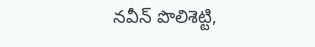నవీన్ పొలిశెట్టి,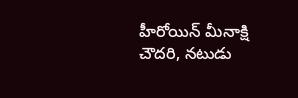హీరోయిన్ మీనాక్షి చౌదరి, నటుడు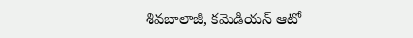శివబాలాజీ, కమెడియన్ ఆటో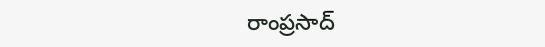రాంప్రసాద్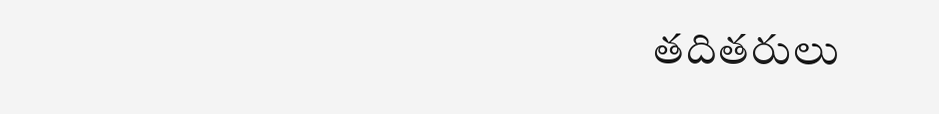తదితరులు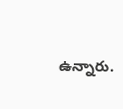ఉన్నారు.